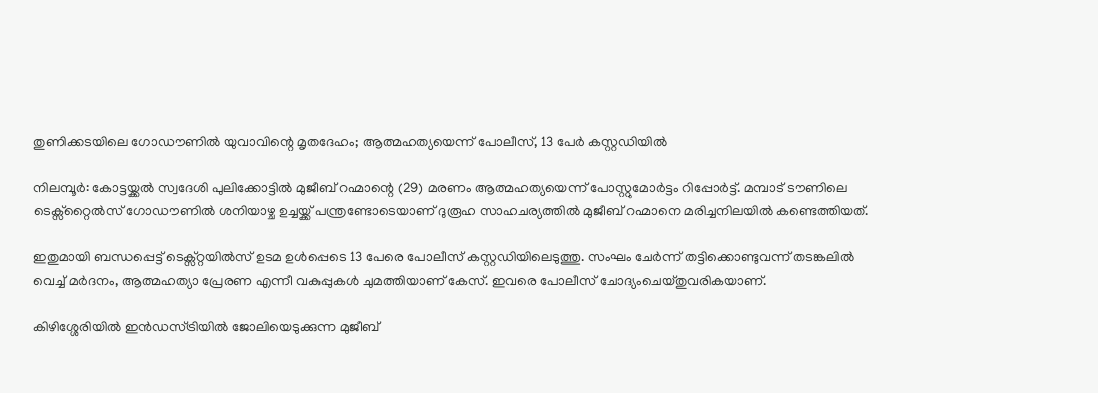തുണിക്കടയിലെ ഗോഡൗണില്‍ യുവാവിന്റെ മൃതദേഹം; ആത്മഹത്യയെന്ന് പോലീസ്, 13 പേര്‍ കസ്റ്റഡിയില്‍

നിലമ്പൂർ: കോട്ടയ്ക്കൽ സ്വദേശി പുലിക്കോട്ടിൽ മുജീബ് റഹ്മാന്റെ (29) മരണം ആത്മഹത്യയെന്ന് പോസ്റ്റുമോർട്ടം റിപ്പോർട്ട്. മമ്പാട് ടൗണിലെ ടെക്സ്റ്റൈൽസ് ഗോഡൗണിൽ ശനിയാഴ്ച ഉച്ചയ്ക്ക് പന്ത്രണ്ടോടെയാണ് ദുരൂഹ സാഹചര്യത്തിൽ മുജീബ് റഹ്മാനെ മരിച്ചനിലയിൽ കണ്ടെത്തിയത്.

ഇതുമായി ബന്ധപ്പെട്ട് ടെക്സ്റ്റയിൽസ് ഉടമ ഉൾപ്പെടെ 13 പേരെ പോലീസ് കസ്റ്റഡിയിലെടുത്തു. സംഘം ചേർന്ന് തട്ടിക്കൊണ്ടുവന്ന് തടങ്കലിൽ വെച്ച് മർദനം, ആത്മഹത്യാ പ്രേരണ എന്നീ വകുപ്പുകൾ ചുമത്തിയാണ് കേസ്. ഇവരെ പോലീസ് ചോദ്യംചെയ്തുവരികയാണ്.

കിഴിശ്ശേരിയിൽ ഇൻഡസ്ട്രിയിൽ ജോലിയെടുക്കുന്ന മുജീബ്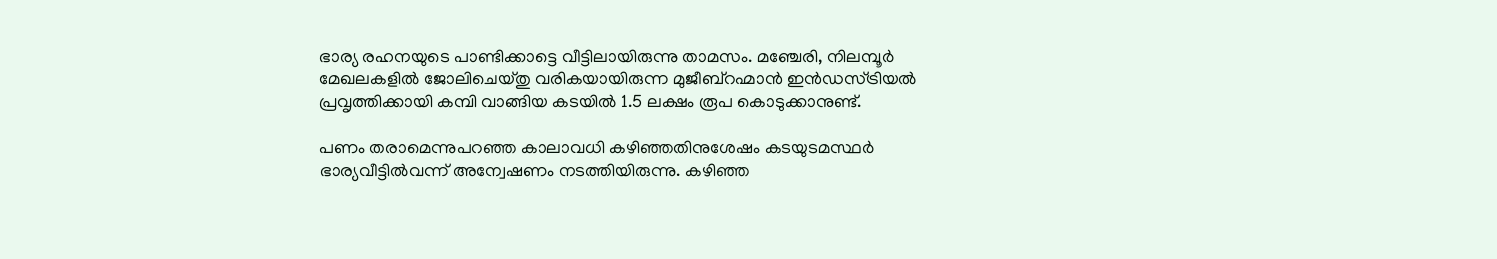ഭാര്യ രഹനയുടെ പാണ്ടിക്കാട്ടെ വീട്ടിലായിരുന്നു താമസം. മഞ്ചേരി, നിലമ്പൂർ മേഖലകളിൽ ജോലിചെയ്തു വരികയായിരുന്ന മുജീബ്റഹ്മാൻ ഇൻഡസ്ട്രിയൽ പ്രവൃത്തിക്കായി കമ്പി വാങ്ങിയ കടയിൽ 1.5 ലക്ഷം രൂപ കൊടുക്കാനുണ്ട്.

പണം തരാമെന്നുപറഞ്ഞ കാലാവധി കഴിഞ്ഞതിനുശേഷം കടയുടമസ്ഥർ ഭാര്യവീട്ടിൽവന്ന് അന്വേഷണം നടത്തിയിരുന്നു. കഴിഞ്ഞ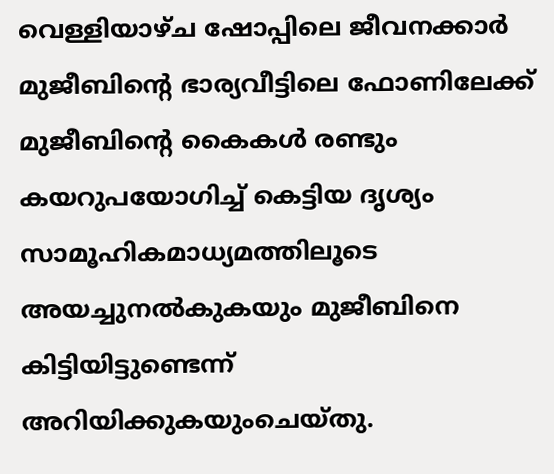വെള്ളിയാഴ്ച ഷോപ്പിലെ ജീവനക്കാർ മുജീബിന്റെ ഭാര്യവീട്ടിലെ ഫോണിലേക്ക് മുജീബിന്റെ കൈകൾ രണ്ടും കയറുപയോഗിച്ച് കെട്ടിയ ദൃശ്യം സാമൂഹികമാധ്യമത്തിലൂടെ അയച്ചുനൽകുകയും മുജീബിനെ കിട്ടിയിട്ടുണ്ടെന്ന് അറിയിക്കുകയുംചെയ്തു.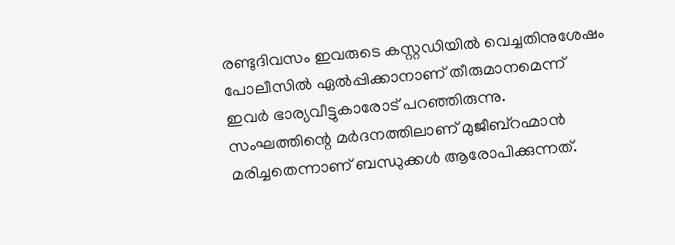രണ്ടുദിവസം ഇവരുടെ കസ്റ്റഡിയിൽ വെച്ചതിനുശേഷം പോലീസിൽ ഏൽപ്പിക്കാനാണ് തീരുമാനമെന്ന് ഇവർ ഭാര്യവീട്ടുകാരോട് പറഞ്ഞിരുന്നു. സംഘത്തിന്റെ മർദനത്തിലാണ് മുജീബ്റഹ്മാൻ മരിച്ചതെന്നാണ് ബന്ധുക്കൾ ആരോപിക്കുന്നത്.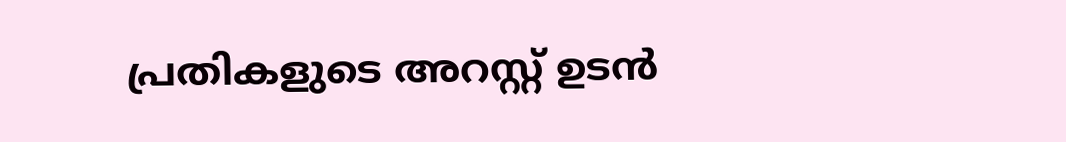പ്രതികളുടെ അറസ്റ്റ് ഉടൻ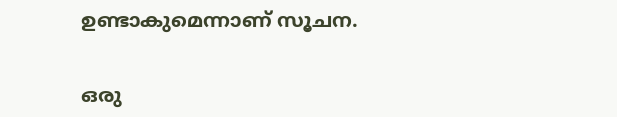ഉണ്ടാകുമെന്നാണ് സൂചന.


ഒരു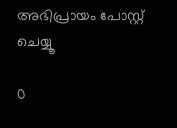അഭിപ്രായം പോസ്റ്റ് ചെയ്യൂ

0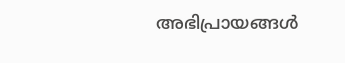അഭിപ്രായങ്ങള്‍